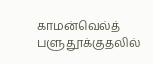காமன்வெல்த் பளுதூக்குதலில்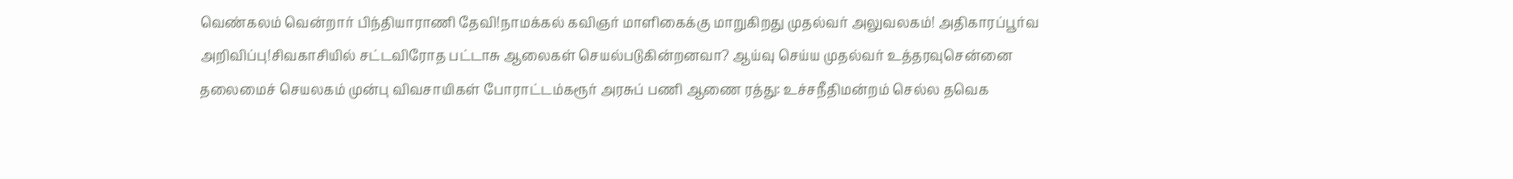வெண்கலம் வென்றார் பிந்தியாராணி தேவி!நாமக்கல் கவிஞர் மாளிகைக்கு மாறுகிறது முதல்வர் அலுவலகம்! அதிகாரப்பூர்வ அறிவிப்பு!சிவகாசியில் சட்டவிரோத பட்டாசு ஆலைகள் செயல்படுகின்றனவா? ஆய்வு செய்ய முதல்வர் உத்தரவுசென்னை தலைமைச் செயலகம் முன்பு விவசாயிகள் போராட்டம்கரூர் அரசுப் பணி ஆணை ரத்து: உச்சநீதிமன்றம் செல்ல தவெக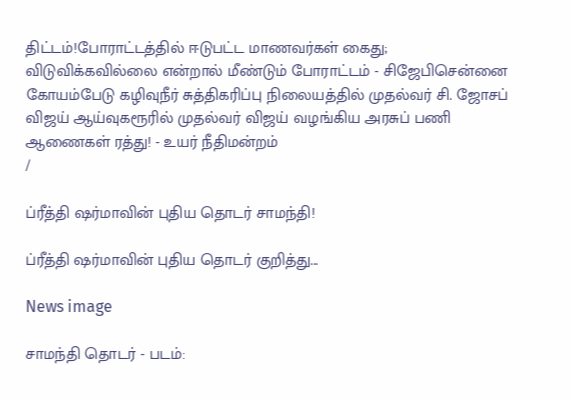திட்டம்!போராட்டத்தில் ஈடுபட்ட மாணவர்கள் கைது; விடுவிக்கவில்லை என்றால் மீண்டும் போராட்டம் - சிஜேபிசென்னை கோயம்பேடு கழிவுநீர் சுத்திகரிப்பு நிலையத்தில் முதல்வர் சி. ஜோசப் விஜய் ஆய்வுகரூரில் முதல்வர் விஜய் வழங்கிய அரசுப் பணி ஆணைகள் ரத்து! - உயர் நீதிமன்றம்
/

ப்ரீத்தி ஷர்மாவின் புதிய தொடர் சாமந்தி!

ப்ரீத்தி ஷர்மாவின் புதிய தொடர் குறித்து...

News image

சாமந்தி தொடர் - படம்: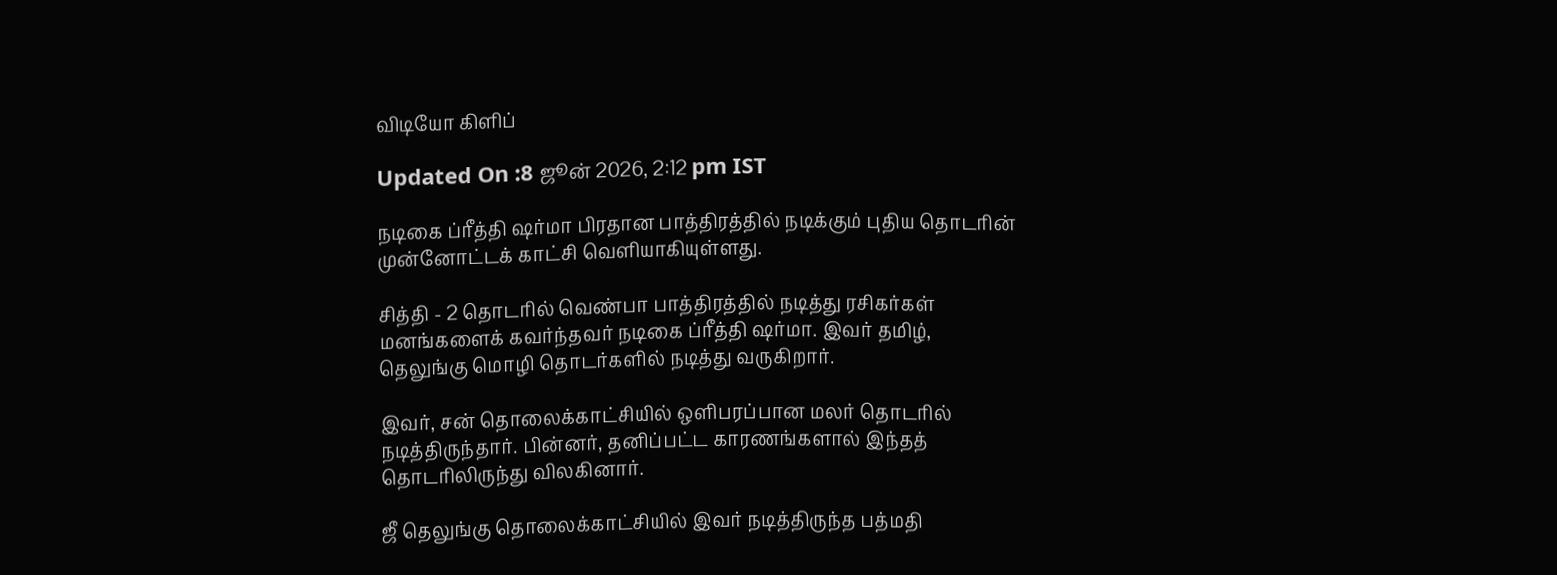விடியோ கிளிப்

Updated On :8 ஜூன் 2026, 2:12 pm IST

நடிகை ப்ரீத்தி ஷர்மா பிரதான பாத்திரத்தில் நடிக்கும் புதிய தொடரின் முன்னோட்டக் காட்சி வெளியாகியுள்ளது.

சித்தி - 2 தொடரில் வெண்பா பாத்திரத்தில் நடித்து ரசிகர்கள் மனங்களைக் கவர்ந்தவர் நடிகை ப்ரீத்தி ஷர்மா. இவர் தமிழ், தெலுங்கு மொழி தொடர்களில் நடித்து வருகிறார்.

இவர், சன் தொலைக்காட்சியில் ஒளிபரப்பான மலர் தொடரில் நடித்திருந்தார். பின்னர், தனிப்பட்ட காரணங்களால் இந்தத் தொடரிலிருந்து விலகினார்.

ஜீ தெலுங்கு தொலைக்காட்சியில் இவர் நடித்திருந்த பத்மதி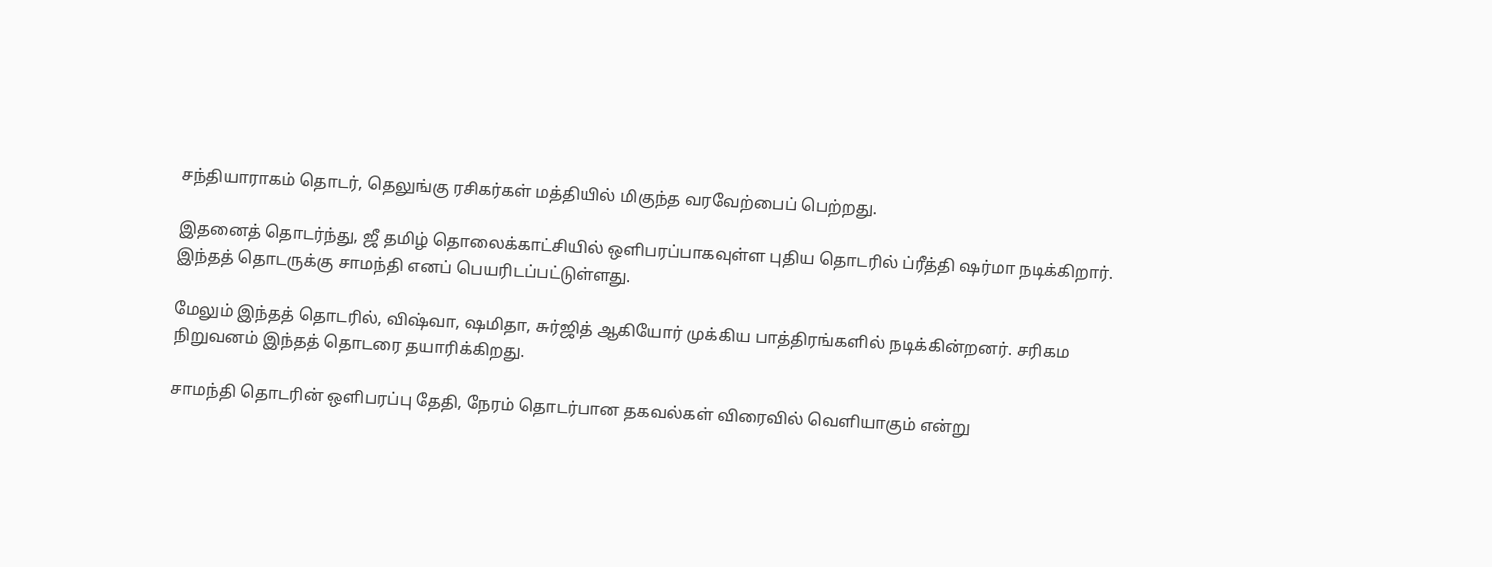சந்தியாராகம் தொடர், தெலுங்கு ரசிகர்கள் மத்தியில் மிகுந்த வரவேற்பைப் பெற்றது.

இதனைத் தொடர்ந்து, ஜீ தமிழ் தொலைக்காட்சியில் ஒளிபரப்பாகவுள்ள புதிய தொடரில் ப்ரீத்தி ஷர்மா நடிக்கிறார். இந்தத் தொடருக்கு சாமந்தி எனப் பெயரிடப்பட்டுள்ளது.

மேலும் இந்தத் தொடரில், விஷ்வா, ஷமிதா, சுர்ஜித் ஆகியோர் முக்கிய பாத்திரங்களில் நடிக்கின்றனர். சரிகம நிறுவனம் இந்தத் தொடரை தயாரிக்கிறது.

சாமந்தி தொடரின் ஒளிபரப்பு தேதி, நேரம் தொடர்பான தகவல்கள் விரைவில் வெளியாகும் என்று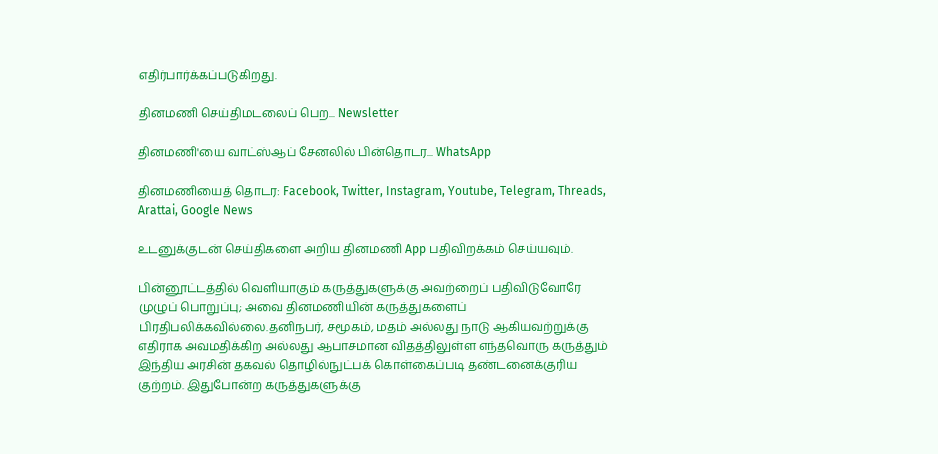எதிர்பார்க்கப்படுகிறது.

தினமணி செய்திமடலைப் பெற... Newsletter

தினமணி'யை வாட்ஸ்ஆப் சேனலில் பின்தொடர... WhatsApp

தினமணியைத் தொடர: Facebook, Twitter, Instagram, Youtube, Telegram, Threads, Arattai, Google News

உடனுக்குடன் செய்திகளை அறிய தினமணி App பதிவிறக்கம் செய்யவும்.

பின்னூட்டத்தில் வெளியாகும் கருத்துகளுக்கு அவற்றைப் பதிவிடுவோரே முழுப் பொறுப்பு; அவை தினமணியின் கருத்துகளைப் பிரதிபலிக்கவில்லை.தனிநபர், சமூகம், மதம் அல்லது நாடு ஆகியவற்றுக்கு எதிராக அவமதிக்கிற அல்லது ஆபாசமான விதத்திலுள்ள எந்தவொரு கருத்தும் இந்திய அரசின் தகவல் தொழில்நுட்பக் கொள்கைப்படி தண்டனைக்குரிய குற்றம். இதுபோன்ற கருத்துகளுக்கு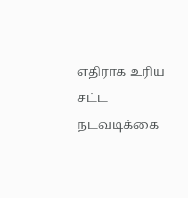எதிராக உரிய சட்ட நடவடிக்கை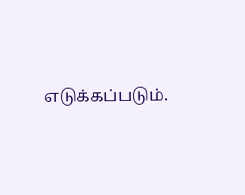எடுக்கப்படும்.